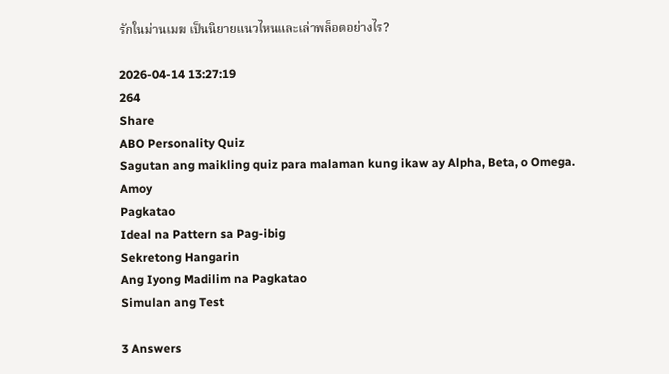รักในม่านเมฆ เป็นนิยายแนวไหนและเล่าพล็อตอย่างไร?

2026-04-14 13:27:19
264
Share
ABO Personality Quiz
Sagutan ang maikling quiz para malaman kung ikaw ay Alpha, Beta, o Omega.
Amoy
Pagkatao
Ideal na Pattern sa Pag-ibig
Sekretong Hangarin
Ang Iyong Madilim na Pagkatao
Simulan ang Test

3 Answers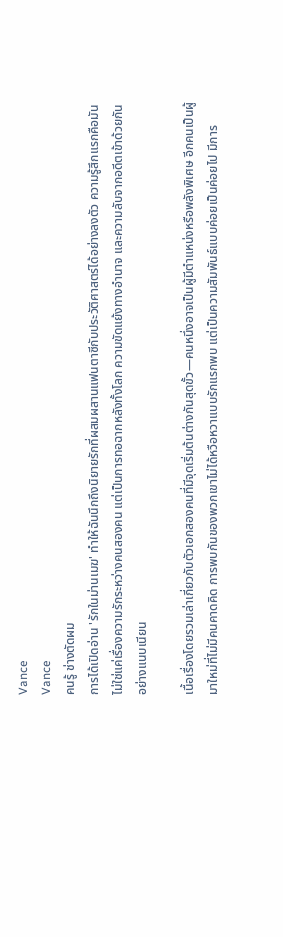Vance
Vance
คนรู้ ช่างตัดผม
การได้เปิดอ่าน 'รักในม่านเมฆ' ทำให้ฉันนึกถึงนิยายรักที่ผสมผสานแฟนตาซีกับประวัติศาสตร์ได้อย่างลงตัว ความรู้สึกแรกคือมันไม่ใช่แค่เรื่องความรักระหว่างคนสองคน แต่เป็นการทอฉากหลังทั้งโลก ความขัดแย้งทางอำนาจ และความลับจากอดีตเข้าด้วยกันอย่างแนบเนียน

เนื้อเรื่องโดยรวมเล่าเกี่ยวกับตัวเอกสองคนที่มีจุดเริ่มต้นต่างกันสุดขั้ว—คนหนึ่งอาจเป็นผู้มีตำแหน่งหรือพลังพิเศษ อีกคนเป็นผู้มาใหม่ที่ไม่มีคนคาดคิด การพบกันของพวกเขาไม่ได้หวือหวาแบบรักแรกพบ แต่เป็นความสัมพันธ์แบบค่อยเป็นค่อยไป มีการ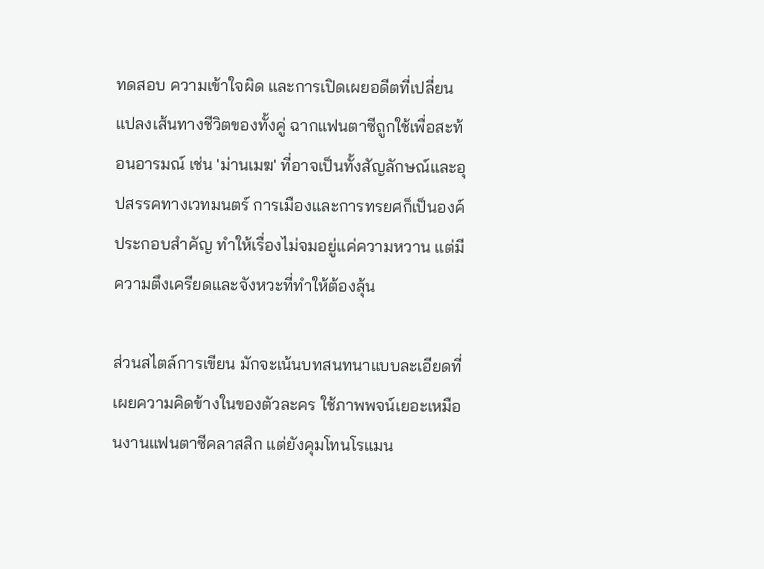ทดสอบ ความเข้าใจผิด และการเปิดเผยอดีตที่เปลี่ยนแปลงเส้นทางชีวิตของทั้งคู่ ฉากแฟนตาซีถูกใช้เพื่อสะท้อนอารมณ์ เช่น 'ม่านเมฆ' ที่อาจเป็นทั้งสัญลักษณ์และอุปสรรคทางเวทมนตร์ การเมืองและการทรยศก็เป็นองค์ประกอบสำคัญ ทำให้เรื่องไม่จมอยู่แค่ความหวาน แต่มีความตึงเครียดและจังหวะที่ทำให้ต้องลุ้น

ส่วนสไตล์การเขียน มักจะเน้นบทสนทนาแบบละเอียดที่เผยความคิดข้างในของตัวละคร ใช้ภาพพจน์เยอะเหมือนงานแฟนตาซีคลาสสิก แต่ยังคุมโทนโรแมน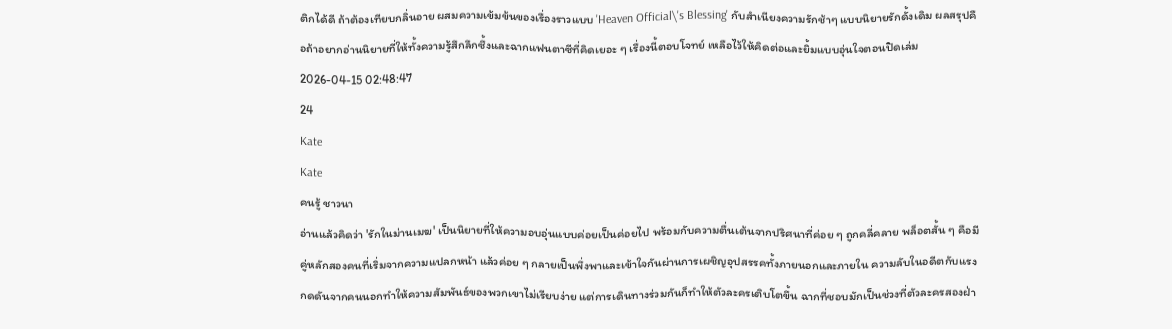ติกได้ดี ถ้าต้องเทียบกลิ่นอาย ผสมความเข้มข้นของเรื่องราวแบบ 'Heaven Official\'s Blessing' กับสำเนียงความรักช้าๆ แบบนิยายรักดั้งเดิม ผลสรุปคือถ้าอยากอ่านนิยายที่ให้ทั้งความรู้สึกลึกซึ้งและฉากแฟนตาซีที่คิดเยอะ ๆ เรื่องนี้ตอบโจทย์ เหลือไว้ให้คิดต่อและยิ้มแบบอุ่นใจตอนปิดเล่ม
2026-04-15 02:48:47
24
Kate
Kate
คนรู้ ชาวนา
อ่านแล้วคิดว่า 'รักในม่านเมฆ' เป็นนิยายที่ให้ความอบอุ่นแบบค่อยเป็นค่อยไป พร้อมกับความตื่นเต้นจากปริศนาที่ค่อย ๆ ถูกคลี่คลาย พล็อตสั้น ๆ คือมีคู่หลักสองคนที่เริ่มจากความแปลกหน้า แล้วค่อย ๆ กลายเป็นพึ่งพาและเข้าใจกันผ่านการเผชิญอุปสรรคทั้งภายนอกและภายใน ความลับในอดีตกับแรงกดดันจากคนนอกทำให้ความสัมพันธ์ของพวกเขาไม่เรียบง่าย แต่การเดินทางร่วมกันก็ทำให้ตัวละครเติบโตขึ้น ฉากที่ชอบมักเป็นช่วงที่ตัวละครสองฝ่า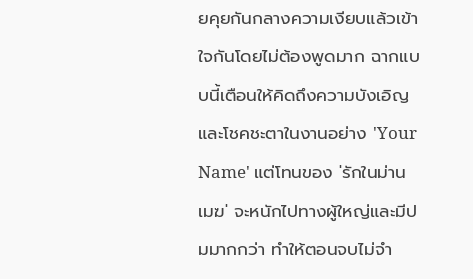ยคุยกันกลางความเงียบแล้วเข้าใจกันโดยไม่ต้องพูดมาก ฉากแบบนี้เตือนให้คิดถึงความบังเอิญและโชคชะตาในงานอย่าง 'Your Name' แต่โทนของ 'รักในม่านเมฆ' จะหนักไปทางผู้ใหญ่และมีปมมากกว่า ทำให้ตอนจบไม่จำ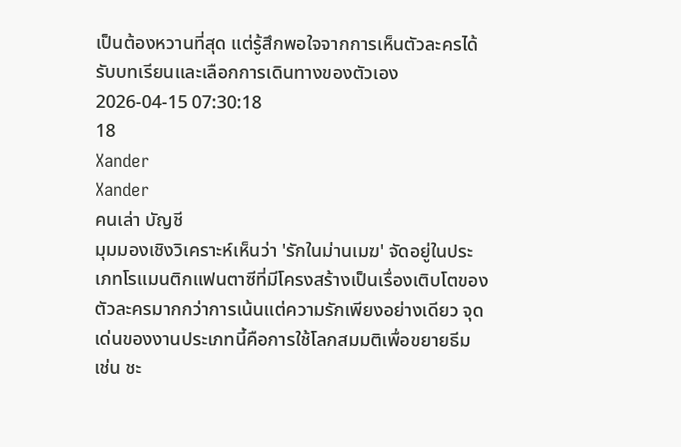เป็นต้องหวานที่สุด แต่รู้สึกพอใจจากการเห็นตัวละครได้รับบทเรียนและเลือกการเดินทางของตัวเอง
2026-04-15 07:30:18
18
Xander
Xander
คนเล่า บัญชี
มุมมองเชิงวิเคราะห์เห็นว่า 'รักในม่านเมฆ' จัดอยู่ในประเภทโรแมนติกแฟนตาซีที่มีโครงสร้างเป็นเรื่องเติบโตของตัวละครมากกว่าการเน้นแต่ความรักเพียงอย่างเดียว จุดเด่นของงานประเภทนี้คือการใช้โลกสมมติเพื่อขยายธีม เช่น ชะ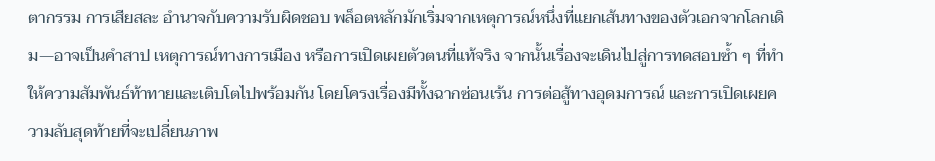ตากรรม การเสียสละ อำนาจกับความรับผิดชอบ พล็อตหลักมักเริ่มจากเหตุการณ์หนึ่งที่แยกเส้นทางของตัวเอกจากโลกเดิม—อาจเป็นคำสาป เหตุการณ์ทางการเมือง หรือการเปิดเผยตัวตนที่แท้จริง จากนั้นเรื่องจะเดินไปสู่การทดสอบซ้ำ ๆ ที่ทำให้ความสัมพันธ์ท้าทายและเติบโตไปพร้อมกัน โดยโครงเรื่องมีทั้งฉากซ่อนเร้น การต่อสู้ทางอุดมการณ์ และการเปิดเผยความลับสุดท้ายที่จะเปลี่ยนภาพ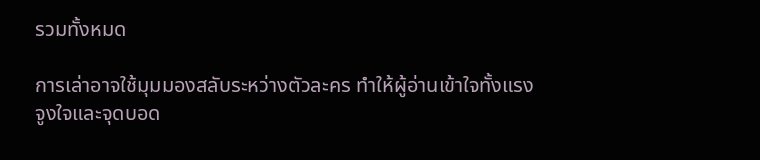รวมทั้งหมด

การเล่าอาจใช้มุมมองสลับระหว่างตัวละคร ทำให้ผู้อ่านเข้าใจทั้งแรงจูงใจและจุดบอด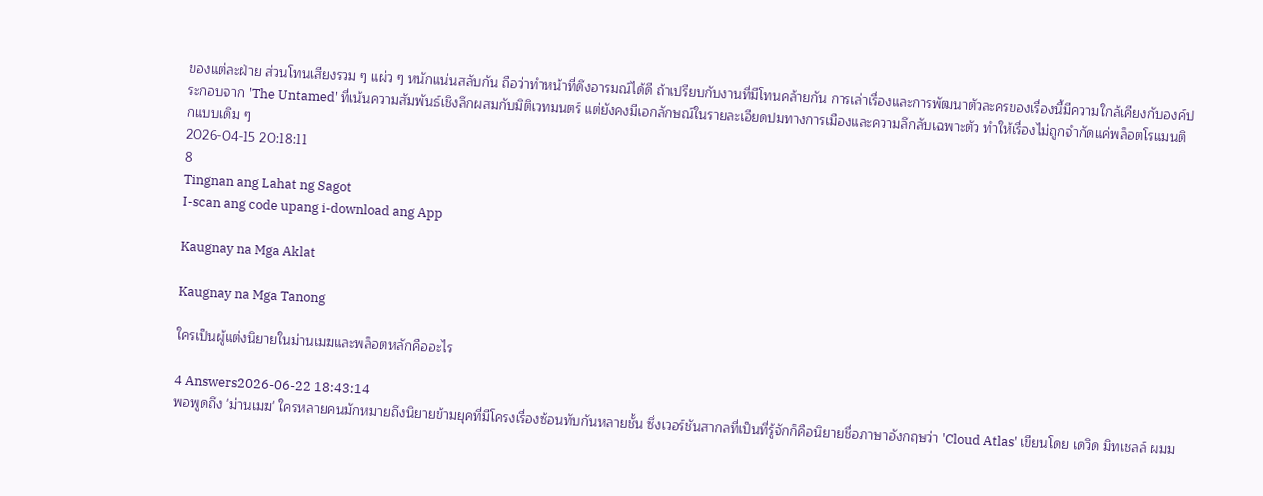ของแต่ละฝ่าย ส่วนโทนเสียงรวม ๆ แผ่ว ๆ หนักแน่นสลับกัน ถือว่าทำหน้าที่ดึงอารมณ์ได้ดี ถ้าเปรียบกับงานที่มีโทนคล้ายกัน การเล่าเรื่องและการพัฒนาตัวละครของเรื่องนี้มีความใกล้เคียงกับองค์ประกอบจาก 'The Untamed' ที่เน้นความสัมพันธ์เชิงลึกผสมกับมิติเวทมนตร์ แต่ยังคงมีเอกลักษณ์ในรายละเอียดปมทางการเมืองและความลึกลับเฉพาะตัว ทำให้เรื่องไม่ถูกจำกัดแค่พล็อตโรแมนติกแบบเดิม ๆ
2026-04-15 20:18:11
8
Tingnan ang Lahat ng Sagot
I-scan ang code upang i-download ang App

Kaugnay na Mga Aklat

Kaugnay na Mga Tanong

ใครเป็นผู้แต่งนิยายในม่านเมฆและพล็อตหลักคืออะไร

4 Answers2026-06-22 18:43:14
พอพูดถึง 'ม่านเมฆ' ใครหลายคนมักหมายถึงนิยายข้ามยุคที่มีโครงเรื่องซ้อนทับกันหลายชั้น ซึ่งเวอร์ชันสากลที่เป็นที่รู้จักก็คือนิยายชื่อภาษาอังกฤษว่า 'Cloud Atlas' เขียนโดย เดวิด มิทเชลล์ ผมม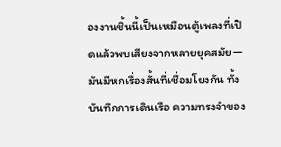องงานชิ้นนี้เป็นเหมือนตู้เพลงที่เปิดแล้วพบเสียงจากหลายยุคสมัย—มันมีหกเรื่องสั้นที่เชื่อมโยงกัน ทั้งบันทึกการเดินเรือ ความทรงจำของ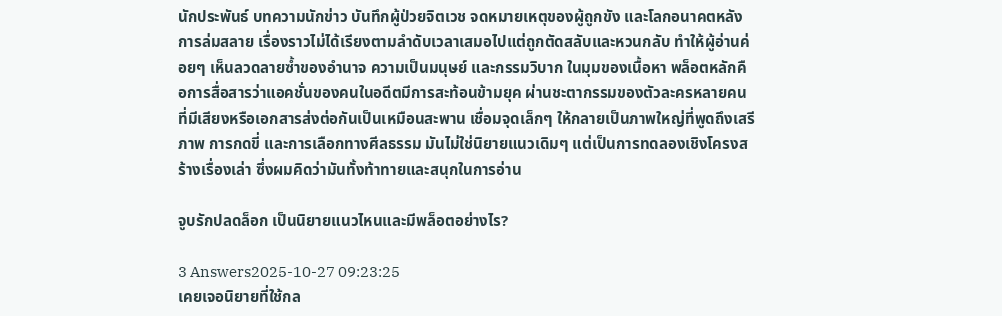นักประพันธ์ บทความนักข่าว บันทึกผู้ป่วยจิตเวช จดหมายเหตุของผู้ถูกขัง และโลกอนาคตหลังการล่มสลาย เรื่องราวไม่ได้เรียงตามลำดับเวลาเสมอไปแต่ถูกตัดสลับและหวนกลับ ทำให้ผู้อ่านค่อยๆ เห็นลวดลายซ้ำของอำนาจ ความเป็นมนุษย์ และกรรมวิบาก ในมุมของเนื้อหา พล็อตหลักคือการสื่อสารว่าแอคชั่นของคนในอดีตมีการสะท้อนข้ามยุค ผ่านชะตากรรมของตัวละครหลายคนที่มีเสียงหรือเอกสารส่งต่อกันเป็นเหมือนสะพาน เชื่อมจุดเล็กๆ ให้กลายเป็นภาพใหญ่ที่พูดถึงเสรีภาพ การกดขี่ และการเลือกทางศีลธรรม มันไม่ใช่นิยายแนวเดิมๆ แต่เป็นการทดลองเชิงโครงสร้างเรื่องเล่า ซึ่งผมคิดว่ามันทั้งท้าทายและสนุกในการอ่าน

จูบรักปลดล็อก เป็นนิยายแนวไหนและมีพล็อตอย่างไร?

3 Answers2025-10-27 09:23:25
เคยเจอนิยายที่ใช้กล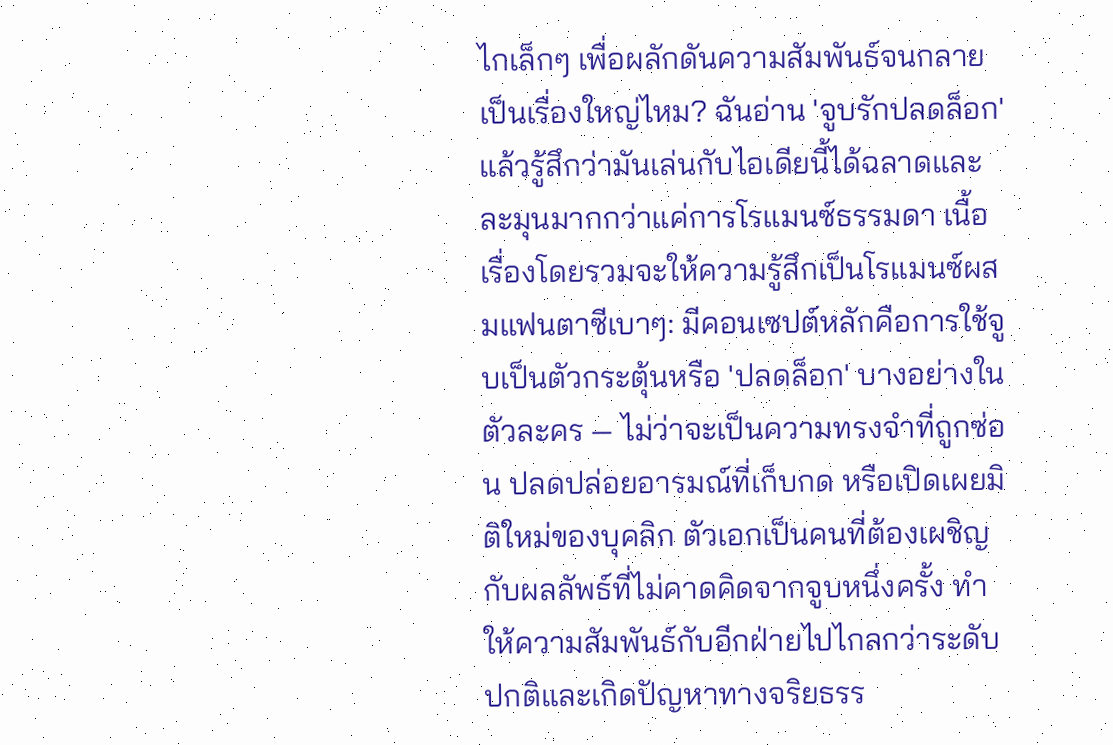ไกเล็กๆ เพื่อผลักดันความสัมพันธ์จนกลายเป็นเรื่องใหญ่ไหม? ฉันอ่าน 'จูบรักปลดล็อก' แล้วรู้สึกว่ามันเล่นกับไอเดียนี้ได้ฉลาดและละมุนมากกว่าแค่การโรแมนซ์ธรรมดา เนื้อเรื่องโดยรวมจะให้ความรู้สึกเป็นโรแมนซ์ผสมแฟนตาซีเบาๆ: มีคอนเซปต์หลักคือการใช้จูบเป็นตัวกระตุ้นหรือ 'ปลดล็อก' บางอย่างในตัวละคร — ไม่ว่าจะเป็นความทรงจำที่ถูกซ่อน ปลดปล่อยอารมณ์ที่เก็บกด หรือเปิดเผยมิติใหม่ของบุคลิก ตัวเอกเป็นคนที่ต้องเผชิญกับผลลัพธ์ที่ไม่คาดคิดจากจูบหนึ่งครั้ง ทำให้ความสัมพันธ์กับอีกฝ่ายไปไกลกว่าระดับปกติและเกิดปัญหาทางจริยธรร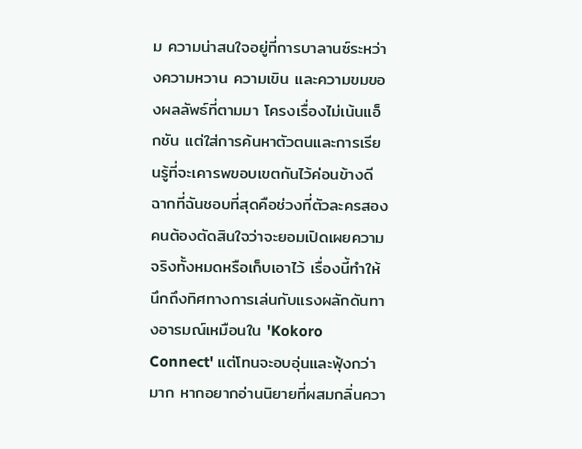ม ความน่าสนใจอยู่ที่การบาลานซ์ระหว่างความหวาน ความเขิน และความขมของผลลัพธ์ที่ตามมา โครงเรื่องไม่เน้นแอ็กชัน แต่ใส่การค้นหาตัวตนและการเรียนรู้ที่จะเคารพขอบเขตกันไว้ค่อนข้างดี ฉากที่ฉันชอบที่สุดคือช่วงที่ตัวละครสองคนต้องตัดสินใจว่าจะยอมเปิดเผยความจริงทั้งหมดหรือเก็บเอาไว้ เรื่องนี้ทำให้นึกถึงทิศทางการเล่นกับแรงผลักดันทางอารมณ์เหมือนใน 'Kokoro Connect' แต่โทนจะอบอุ่นและฟุ้งกว่ามาก หากอยากอ่านนิยายที่ผสมกลิ่นควา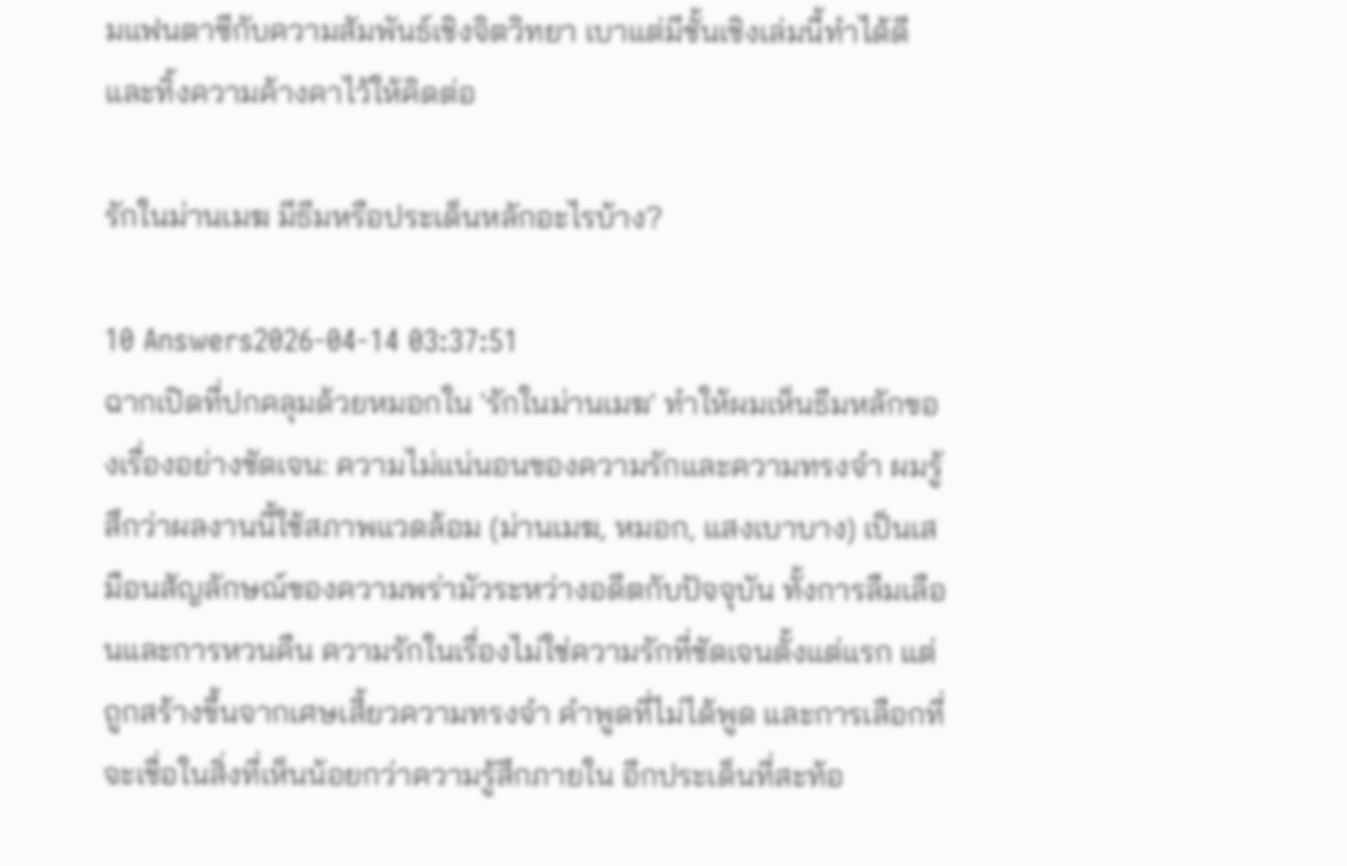มแฟนตาซีกับความสัมพันธ์เชิงจิตวิทยา เบาแต่มีชั้นเชิงเล่มนี้ทำได้ดีและทิ้งความค้างคาไว้ให้คิดต่อ

รักในม่านเมฆ มีธีมหรือประเด็นหลักอะไรบ้าง?

10 Answers2026-04-14 03:37:51
ฉากเปิดที่ปกคลุมด้วยหมอกใน 'รักในม่านเมฆ' ทำให้ผมเห็นธีมหลักของเรื่องอย่างชัดเจน: ความไม่แน่นอนของความรักและความทรงจำ ผมรู้สึกว่าผลงานนี้ใช้สภาพแวดล้อม (ม่านเมฆ, หมอก, แสงเบาบาง) เป็นเสมือนสัญลักษณ์ของความพร่ามัวระหว่างอดีตกับปัจจุบัน ทั้งการลืมเลือนและการหวนคืน ความรักในเรื่องไม่ใช่ความรักที่ชัดเจนตั้งแต่แรก แต่ถูกสร้างขึ้นจากเศษเสี้ยวความทรงจำ คำพูดที่ไม่ได้พูด และการเลือกที่จะเชื่อในสิ่งที่เห็นน้อยกว่าความรู้สึกภายใน อีกประเด็นที่สะท้อ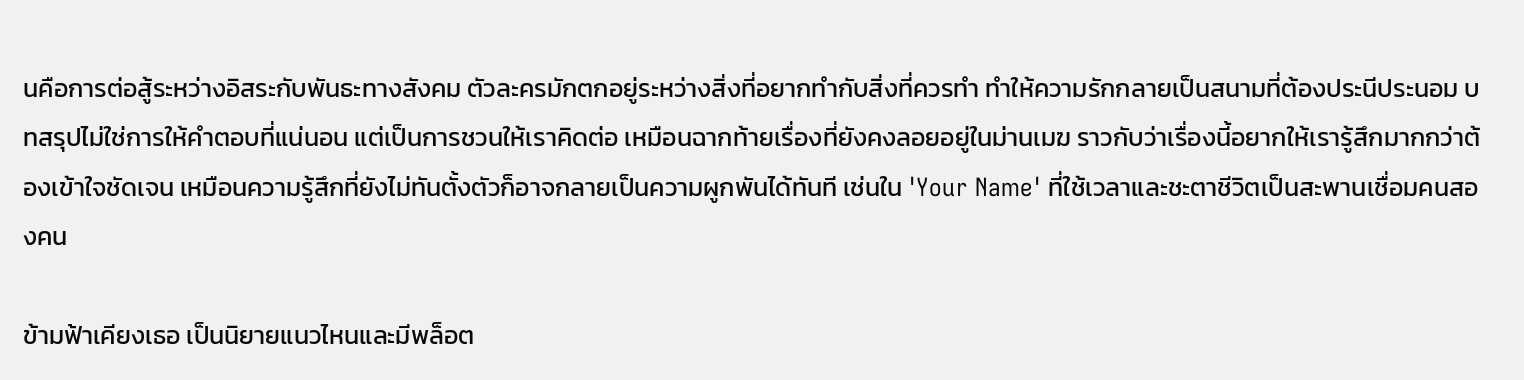นคือการต่อสู้ระหว่างอิสระกับพันธะทางสังคม ตัวละครมักตกอยู่ระหว่างสิ่งที่อยากทำกับสิ่งที่ควรทำ ทำให้ความรักกลายเป็นสนามที่ต้องประนีประนอม บทสรุปไม่ใช่การให้คำตอบที่แน่นอน แต่เป็นการชวนให้เราคิดต่อ เหมือนฉากท้ายเรื่องที่ยังคงลอยอยู่ในม่านเมฆ ราวกับว่าเรื่องนี้อยากให้เรารู้สึกมากกว่าต้องเข้าใจชัดเจน เหมือนความรู้สึกที่ยังไม่ทันตั้งตัวก็อาจกลายเป็นความผูกพันได้ทันที เช่นใน 'Your Name' ที่ใช้เวลาและชะตาชีวิตเป็นสะพานเชื่อมคนสองคน

ข้ามฟ้าเคียงเธอ เป็นนิยายแนวไหนและมีพล็อต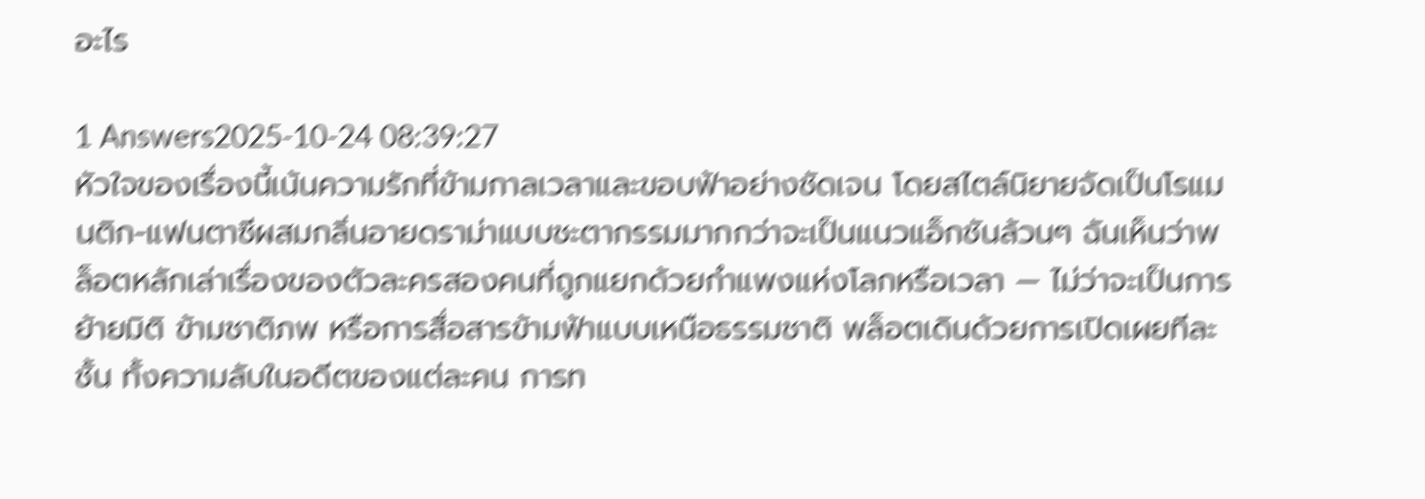อะไร

1 Answers2025-10-24 08:39:27
หัวใจของเรื่องนี้เน้นความรักที่ข้ามกาลเวลาและขอบฟ้าอย่างชัดเจน โดยสไตล์นิยายจัดเป็นโรแมนติก-แฟนตาซีผสมกลิ่นอายดราม่าแบบชะตากรรมมากกว่าจะเป็นแนวแอ็กชันล้วนๆ ฉันเห็นว่าพล็อตหลักเล่าเรื่องของตัวละครสองคนที่ถูกแยกด้วยกำแพงแห่งโลกหรือเวลา — ไม่ว่าจะเป็นการย้ายมิติ ข้ามชาติภพ หรือการสื่อสารข้ามฟ้าแบบเหนือธรรมชาติ พล็อตเดินด้วยการเปิดเผยทีละชั้น ทั้งความลับในอดีตของแต่ละคน การท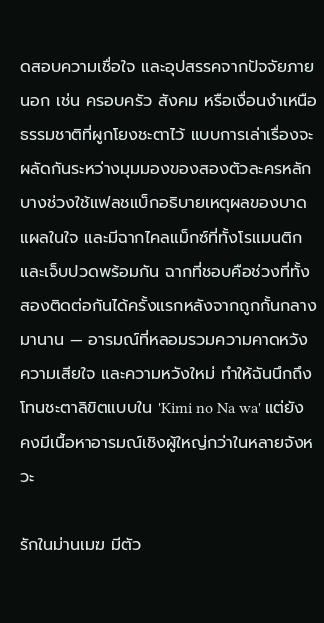ดสอบความเชื่อใจ และอุปสรรคจากปัจจัยภายนอก เช่น ครอบครัว สังคม หรือเงื่อนงำเหนือธรรมชาติที่ผูกโยงชะตาไว้ แบบการเล่าเรื่องจะผลัดกันระหว่างมุมมองของสองตัวละครหลัก บางช่วงใช้แฟลชแบ็กอธิบายเหตุผลของบาดแผลในใจ และมีฉากไคลแม็กซ์ที่ทั้งโรแมนติกและเจ็บปวดพร้อมกัน ฉากที่ชอบคือช่วงที่ทั้งสองติดต่อกันได้ครั้งแรกหลังจากถูกกั้นกลางมานาน — อารมณ์ที่หลอมรวมความคาดหวัง ความเสียใจ และความหวังใหม่ ทำให้ฉันนึกถึงโทนชะตาลิขิตแบบใน 'Kimi no Na wa' แต่ยังคงมีเนื้อหาอารมณ์เชิงผู้ใหญ่กว่าในหลายจังหวะ

รักในม่านเมฆ มีตัว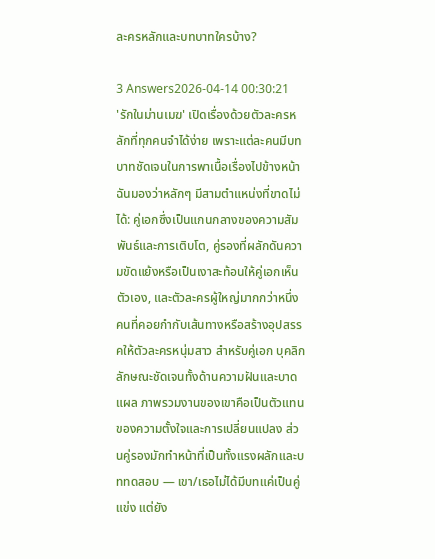ละครหลักและบทบาทใครบ้าง?

3 Answers2026-04-14 00:30:21
'รักในม่านเมฆ' เปิดเรื่องด้วยตัวละครหลักที่ทุกคนจำได้ง่าย เพราะแต่ละคนมีบทบาทชัดเจนในการพาเนื้อเรื่องไปข้างหน้า ฉันมองว่าหลักๆ มีสามตำแหน่งที่ขาดไม่ได้: คู่เอกซึ่งเป็นแกนกลางของความสัมพันธ์และการเติบโต, คู่รองที่ผลักดันความขัดแย้งหรือเป็นเงาสะท้อนให้คู่เอกเห็นตัวเอง, และตัวละครผู้ใหญ่มากกว่าหนึ่งคนที่คอยกำกับเส้นทางหรือสร้างอุปสรรคให้ตัวละครหนุ่มสาว สำหรับคู่เอก บุคลิกลักษณะชัดเจนทั้งด้านความฝันและบาดแผล ภาพรวมงานของเขาคือเป็นตัวแทนของความตั้งใจและการเปลี่ยนแปลง ส่วนคู่รองมักทำหน้าที่เป็นทั้งแรงผลักและบททดสอบ — เขา/เธอไม่ได้มีบทแค่เป็นคู่แข่ง แต่ยัง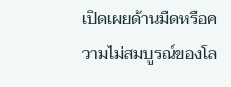เปิดเผยด้านมืดหรือความไม่สมบูรณ์ของโล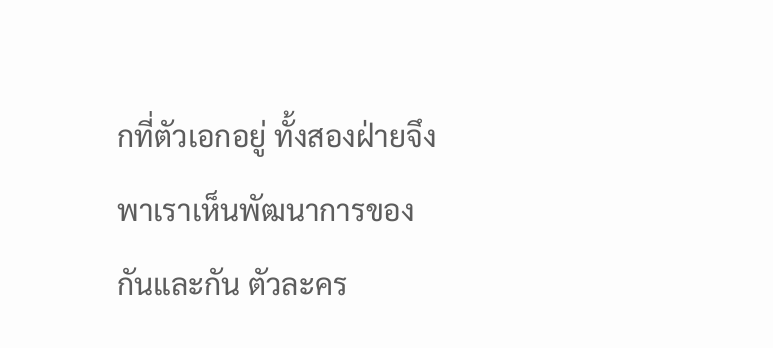กที่ตัวเอกอยู่ ทั้งสองฝ่ายจึงพาเราเห็นพัฒนาการของกันและกัน ตัวละคร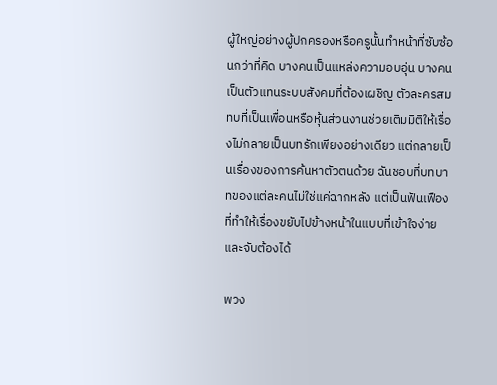ผู้ใหญ่อย่างผู้ปกครองหรือครูนั้นทำหน้าที่ซับซ้อนกว่าที่คิด บางคนเป็นแหล่งความอบอุ่น บางคนเป็นตัวแทนระบบสังคมที่ต้องเผชิญ ตัวละครสมทบที่เป็นเพื่อนหรือหุ้นส่วนงานช่วยเติมมิติให้เรื่องไม่กลายเป็นบทรักเพียงอย่างเดียว แต่กลายเป็นเรื่องของการค้นหาตัวตนด้วย ฉันชอบที่บทบาทของแต่ละคนไม่ใช่แค่ฉากหลัง แต่เป็นฟันเฟืองที่ทำให้เรื่องขยับไปข้างหน้าในแบบที่เข้าใจง่ายและจับต้องได้

พวง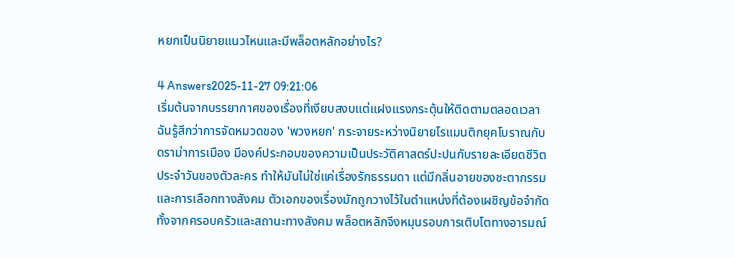หยกเป็นนิยายแนวไหนและมีพล็อตหลักอย่างไร?

4 Answers2025-11-27 09:21:06
เริ่มต้นจากบรรยากาศของเรื่องที่เงียบสงบแต่แฝงแรงกระตุ้นให้ติดตามตลอดเวลา ฉันรู้สึกว่าการจัดหมวดของ 'พวงหยก' กระจายระหว่างนิยายโรแมนติกยุคโบราณกับดราม่าการเมือง มีองค์ประกอบของความเป็นประวัติศาสตร์ปะปนกับรายละเอียดชีวิตประจำวันของตัวละคร ทำให้มันไม่ใช่แค่เรื่องรักธรรมดา แต่มีกลิ่นอายของชะตากรรมและการเลือกทางสังคม ตัวเอกของเรื่องมักถูกวางไว้ในตำแหน่งที่ต้องเผชิญข้อจำกัดทั้งจากครอบครัวและสถานะทางสังคม พล็อตหลักจึงหมุนรอบการเติบโตทางอารมณ์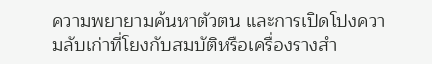ความพยายามค้นหาตัวตน และการเปิดโปงความลับเก่าที่โยงกับสมบัติหรือเครื่องรางสำ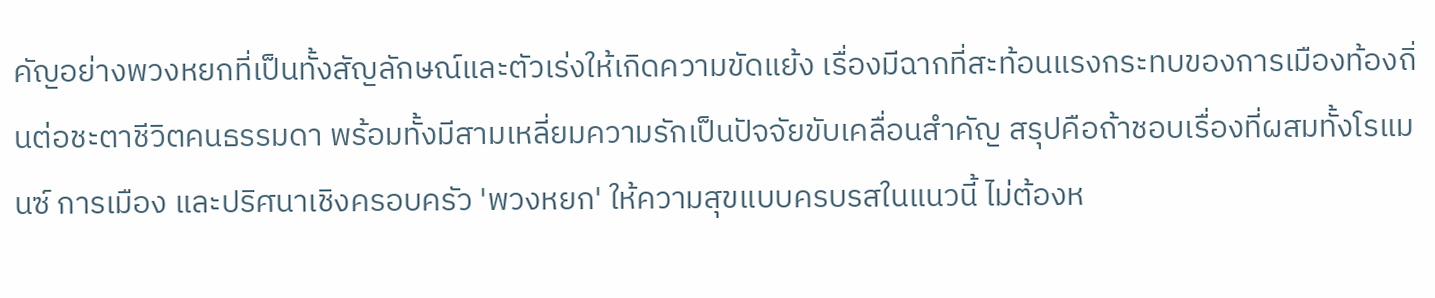คัญอย่างพวงหยกที่เป็นทั้งสัญลักษณ์และตัวเร่งให้เกิดความขัดแย้ง เรื่องมีฉากที่สะท้อนแรงกระทบของการเมืองท้องถิ่นต่อชะตาชีวิตคนธรรมดา พร้อมทั้งมีสามเหลี่ยมความรักเป็นปัจจัยขับเคลื่อนสำคัญ สรุปคือถ้าชอบเรื่องที่ผสมทั้งโรแมนซ์ การเมือง และปริศนาเชิงครอบครัว 'พวงหยก' ให้ความสุขแบบครบรสในแนวนี้ ไม่ต้องห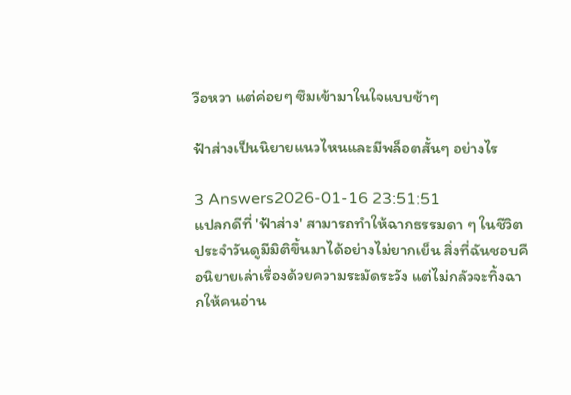วือหวา แต่ค่อยๆ ซึมเข้ามาในใจแบบช้าๆ

ฟ้าส่างเป็นนิยายแนวไหนและมีพล็อตสั้นๆ อย่างไร

3 Answers2026-01-16 23:51:51
แปลกดีที่ 'ฟ้าส่าง' สามารถทำให้ฉากธรรมดา ๆ ในชีวิตประจำวันดูมีมิติขึ้นมาได้อย่างไม่ยากเย็น สิ่งที่ฉันชอบคือนิยายเล่าเรื่องด้วยความระมัดระวัง แต่ไม่กลัวจะทิ้งฉากให้คนอ่าน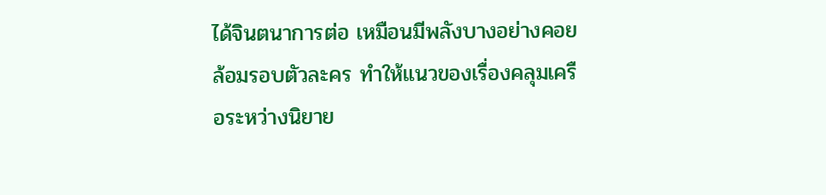ได้จินตนาการต่อ เหมือนมีพลังบางอย่างคอยล้อมรอบตัวละคร ทำให้แนวของเรื่องคลุมเครือระหว่างนิยาย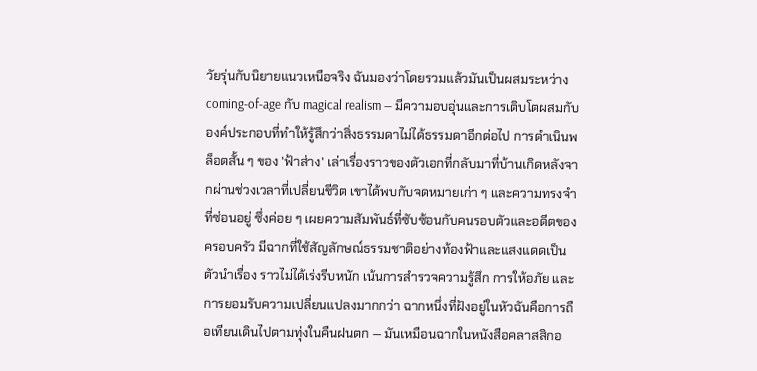วัยรุ่นกับนิยายแนวเหนือจริง ฉันมองว่าโดยรวมแล้วมันเป็นผสมระหว่าง coming-of-age กับ magical realism — มีความอบอุ่นและการเติบโตผสมกับองค์ประกอบที่ทำให้รู้สึกว่าสิ่งธรรมดาไม่ได้ธรรมดาอีกต่อไป การดำเนินพล็อตสั้น ๆ ของ 'ฟ้าส่าง' เล่าเรื่องราวของตัวเอกที่กลับมาที่บ้านเกิดหลังจากผ่านช่วงเวลาที่เปลี่ยนชีวิต เขาได้พบกับจดหมายเก่า ๆ และความทรงจำที่ซ่อนอยู่ ซึ่งค่อย ๆ เผยความสัมพันธ์ที่ซับซ้อนกับคนรอบตัวและอดีตของครอบครัว มีฉากที่ใช้สัญลักษณ์ธรรมชาติอย่างท้องฟ้าและแสงแดดเป็นตัวนำเรื่อง ราวไม่ได้เร่งรีบหนัก เน้นการสำรวจความรู้สึก การให้อภัย และการยอมรับความเปลี่ยนแปลงมากกว่า ฉากหนึ่งที่ฝังอยู่ในหัวฉันคือการถือเทียนเดินไปตามทุ่งในคืนฝนตก — มันเหมือนฉากในหนังสือคลาสสิกอ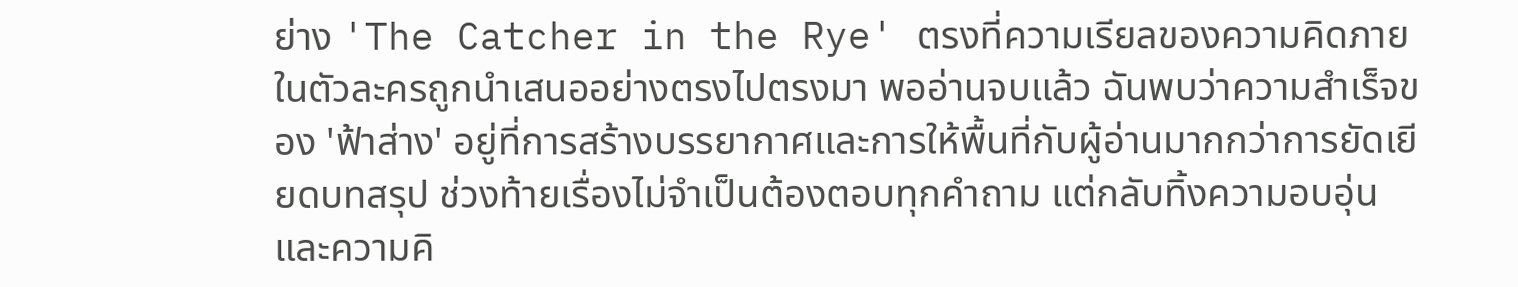ย่าง 'The Catcher in the Rye' ตรงที่ความเรียลของความคิดภายในตัวละครถูกนำเสนออย่างตรงไปตรงมา พออ่านจบแล้ว ฉันพบว่าความสำเร็จของ 'ฟ้าส่าง' อยู่ที่การสร้างบรรยากาศและการให้พื้นที่กับผู้อ่านมากกว่าการยัดเยียดบทสรุป ช่วงท้ายเรื่องไม่จำเป็นต้องตอบทุกคำถาม แต่กลับทิ้งความอบอุ่นและความคิ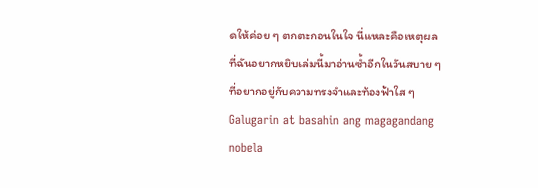ดให้ค่อย ๆ ตกตะกอนในใจ นี่แหละคือเหตุผลที่ฉันอยากหยิบเล่มนี้มาอ่านซ้ำอีกในวันสบาย ๆ ที่อยากอยู่กับความทรงจำและท้องฟ้าใส ๆ
Galugarin at basahin ang magagandang nobela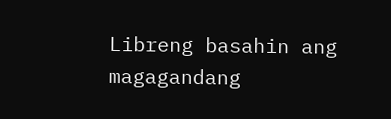Libreng basahin ang magagandang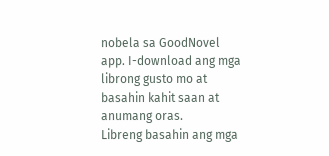nobela sa GoodNovel app. I-download ang mga librong gusto mo at basahin kahit saan at anumang oras.
Libreng basahin ang mga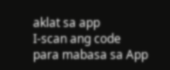aklat sa app
I-scan ang code para mabasa sa App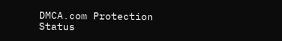DMCA.com Protection Status